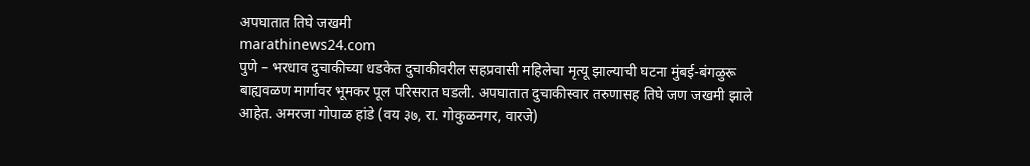अपघातात तिघे जखमी
marathinews24.com
पुणे – भरधाव दुचाकीच्या धडकेत दुचाकीवरील सहप्रवासी महिलेचा मृत्यू झाल्याची घटना मुंबई-बंगळुरू बाह्यवळण मार्गावर भूमकर पूल परिसरात घडली. अपघातात दुचाकीस्वार तरुणासह तिघे जण जखमी झाले आहेत. अमरजा गोपाळ हांडे (वय ३७, रा. गोकुळनगर, वारजे)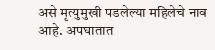असे मृत्युमुखी पडलेल्या महिलेचे नाव आहे. अपघातात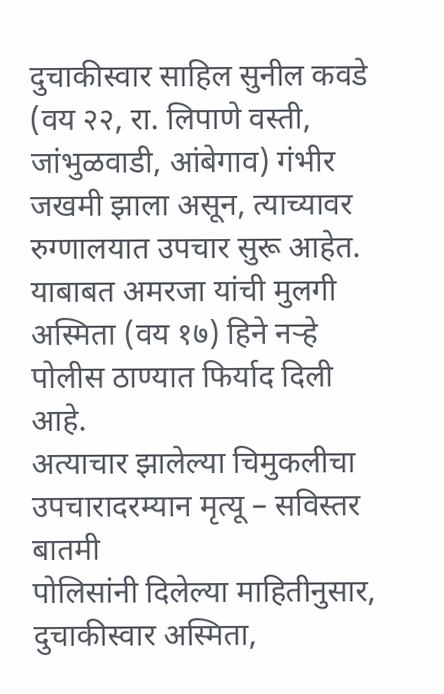दुचाकीस्वार साहिल सुनील कवडे (वय २२, रा. लिपाणे वस्ती, जांभुळवाडी, आंबेगाव) गंभीर जखमी झाला असून, त्याच्यावर रुग्णालयात उपचार सुरू आहेत. याबाबत अमरजा यांची मुलगी अस्मिता (वय १७) हिने नऱ्हे पोलीस ठाण्यात फिर्याद दिली आहे.
अत्याचार झालेल्या चिमुकलीचा उपचारादरम्यान मृत्यू – सविस्तर बातमी
पोलिसांनी दिलेल्या माहितीनुसार, दुचाकीस्वार अस्मिता,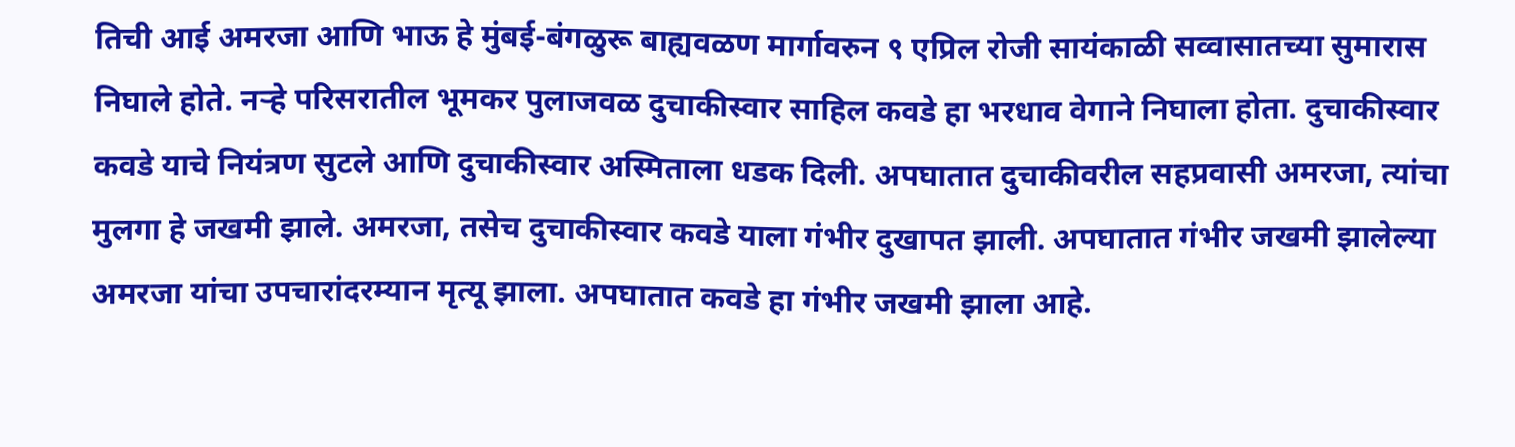तिची आई अमरजा आणि भाऊ हे मुंबई-बंगळुरू बाह्यवळण मार्गावरुन ९ एप्रिल रोजी सायंकाळी सव्वासातच्या सुमारास निघाले होते. नऱ्हे परिसरातील भूमकर पुलाजवळ दुचाकीस्वार साहिल कवडे हा भरधाव वेगाने निघाला होता. दुचाकीस्वार कवडे याचे नियंत्रण सुटले आणि दुचाकीस्वार अस्मिताला धडक दिली. अपघातात दुचाकीवरील सहप्रवासी अमरजा, त्यांचा मुलगा हे जखमी झाले. अमरजा, तसेच दुचाकीस्वार कवडे याला गंभीर दुखापत झाली. अपघातात गंभीर जखमी झालेल्या अमरजा यांचा उपचारांदरम्यान मृत्यू झाला. अपघातात कवडे हा गंभीर जखमी झाला आहे.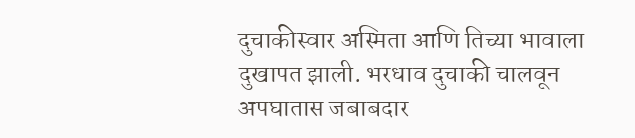दुचाकीस्वार अस्मिता आणि तिच्या भावाला दुखापत झाली. भरधाव दुचाकी चालवून अपघातास जबाबदार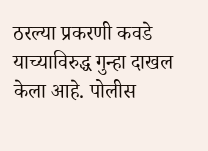ठरल्या प्रकरणी कवडे याच्याविरुद्ध गुन्हा दाखल केला आहे. पोलीस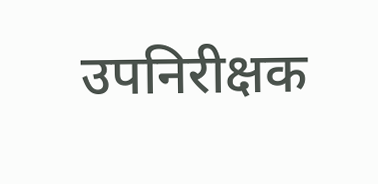उपनिरीक्षक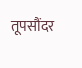तूपसौंदर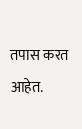तपास करत आहेत.